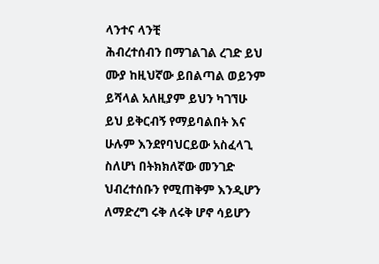ላንተና ላንቺ
ሕብረተሰብን በማገልገል ረገድ ይህ ሙያ ከዚህኛው ይበልጣል ወይንም ይሻላል አለዚያም ይህን ካገኘሁ ይህ ይቅርብኝ የማይባልበት እና ሁሉም እንደየባህርይው አስፈላጊ ስለሆነ በትክክለኛው መንገድ ህብረተሰቡን የሚጠቅም እንዲሆን ለማድረግ ሩቅ ለሩቅ ሆኖ ሳይሆን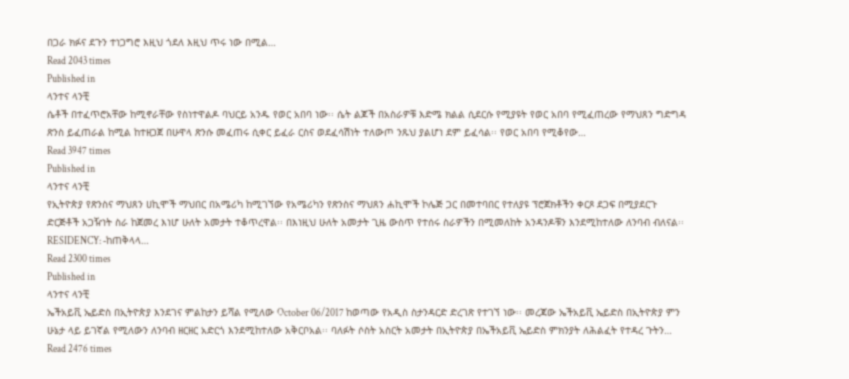በጋራ ክፉና ደጉን ተነጋግሮ እዚህ ጎደለ እዚህ ጥሩ ነው በሚል…
Read 2043 times
Published in
ላንተና ላንቺ
ሴቶች በተፈጥሮአቸው ከሚኖራቸው የስነተዋልዶ ባህርይ አንዱ የወር አበባ ነው፡፡ ሴት ልጆች በአስራዎቹ እድሜ ክልል ሲደርሱ የሚያዩት የወር አበባ የሚፈጠረው የማህጸን ግድግዳ ጽንስ ይፈጠራል ከሚል ከተዘጋጀ በሁዋላ ጽንሱ መፈጠሩ ሲቀር ይፈራ ርስና ወደፈሳሽነት ተለውጦ ንጹህ ያልሆነ ደም ይፈሳል፡፡ የወር አበባ የሚቆየው…
Read 3947 times
Published in
ላንተና ላንቺ
የኢትዮጵያ የጽንስና ማህጸን ሀኪሞች ማህበር በአሜሪካ ከሚገኘው የአሜሪካን የጽንስና ማህጸን ሐኪሞች ኮሌጅ ጋር በመተባበር የተለያዩ ፕሮጀክቶችን ቀርጾ ደጋፍ በሚያደርጉ ድርጅቶች አጋዥነት ስራ ከጀመረ እነሆ ሁለት አመታት ተቆጥረዋል፡፡ በእነዚህ ሁለት አመታት ጊዜ ውስጥ የተሰሩ ስራዎችን በሚመለከት አንዳንዶቹን እንደሚከተለው ለንባብ ብለናል፡፡RESIDENCY: -ከጠቅላላ…
Read 2300 times
Published in
ላንተና ላንቺ
ኤችአይቪ ኤይድስ በኢትዮጵያ እንደገና ምልከታን ይሻል የሚለው October 06/2017 ከወጣው የአዲስ ስታንዳርድ ድረገጽ የተገኘ ነው፡፡ መረጃው ኤችአይቪ ኤይድስ በኢትዮጵያ ምን ሁኔታ ላይ ይገኛል የሚለውን ለንባብ ዘርዘር አድርጎ እንደሚከተለው አቅርቦአል፡፡ ባለፉት ሶስት አስርት አመታት በኢትዮጵያ በኤችአይቪ ኤይድስ ምክንያት ለሕልፈት የተዳረ ጉትን…
Read 2476 times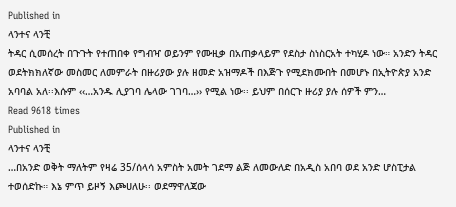Published in
ላንተና ላንቺ
ትዳር ሲመሰረት በጉጉት የተጠበቀ የግብዣ ወይንም የሙዚቃ በአጠቃላይም የደስታ ስነስርአት ተካሂዶ ነው። አንድን ትዳር ወደትክክለኛው መስመር ለመምራት በዙሪያው ያሉ ዘመድ አዝማዶች በእጅጉ የሚደክሙበት በመሆኑ በኢትዮጵያ አንድ አባባል አለ፡፡እሱም ‹‹…አንዱ ሊያገባ ሌላው ገገባ…›› የሚል ነው፡፡ ይህም በሰርጉ ዙሪያ ያሉ ሰዎች ምን…
Read 9618 times
Published in
ላንተና ላንቺ
…በአንድ ወቅት ማለትም የዛሬ 35/ሰላሳ አምስት አመት ገደማ ልጅ ለመውለድ በአዲስ አበባ ወደ አንድ ሆስፒታል ተወሰድኩ። እኔ ምጥ ይዞኝ እጮሀለሁ፡፡ ወደማዋለጃው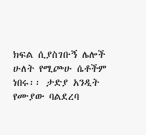ክፍል ሲያስገቡኝ ሌሎች ሁለት የሚጮሁ ሴቶችም ነበሩ፡፡ ታድያ አንዲት የሙያው ባልደረባ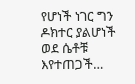የሆነች ነገር ግን ዶክተር ያልሆነች ወደ ሴቶቹ እየተጠጋች…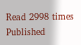Read 2998 times
Published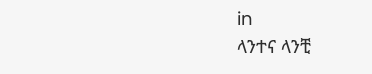in
ላንተና ላንቺ